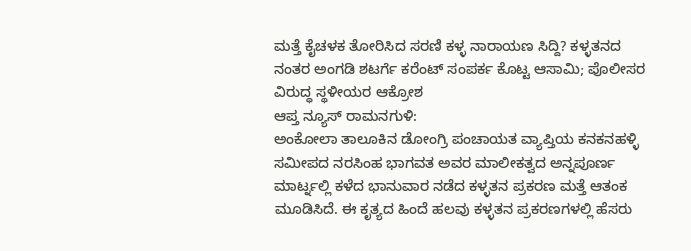ಮತ್ತೆ ಕೈಚಳಕ ತೋರಿಸಿದ ಸರಣಿ ಕಳ್ಳ ನಾರಾಯಣ ಸಿದ್ದಿ? ಕಳ್ಳತನದ ನಂತರ ಅಂಗಡಿ ಶಟರ್ಗೆ ಕರೆಂಟ್ ಸಂಪರ್ಕ ಕೊಟ್ಟ ಆಸಾಮಿ; ಪೊಲೀಸರ ವಿರುದ್ಧ ಸ್ಥಳೀಯರ ಆಕ್ರೋಶ
ಆಪ್ತ ನ್ಯೂಸ್ ರಾಮನಗುಳಿ:
ಅಂಕೋಲಾ ತಾಲೂಕಿನ ಡೋಂಗ್ರಿ ಪಂಚಾಯತ ವ್ಯಾಪ್ತಿಯ ಕನಕನಹಳ್ಳಿ ಸಮೀಪದ ನರಸಿಂಹ ಭಾಗವತ ಅವರ ಮಾಲೀಕತ್ವದ ಅನ್ನಪೂರ್ಣ ಮಾರ್ಟ್ನಲ್ಲಿ ಕಳೆದ ಭಾನುವಾರ ನಡೆದ ಕಳ್ಳತನ ಪ್ರಕರಣ ಮತ್ತೆ ಆತಂಕ ಮೂಡಿಸಿದೆ. ಈ ಕೃತ್ಯದ ಹಿಂದೆ ಹಲವು ಕಳ್ಳತನ ಪ್ರಕರಣಗಳಲ್ಲಿ ಹೆಸರು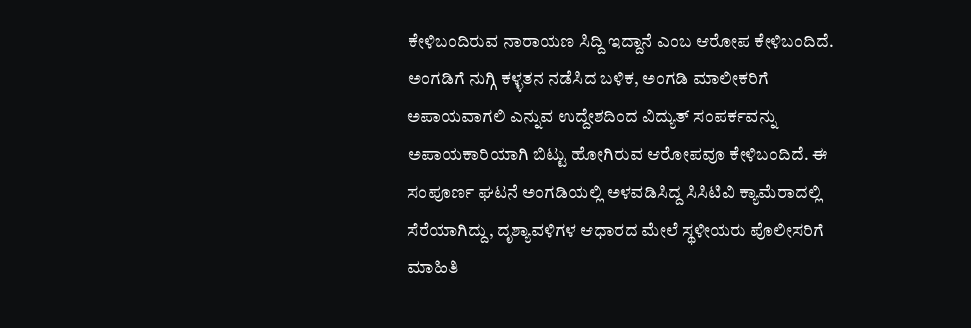ಕೇಳಿಬಂದಿರುವ ನಾರಾಯಣ ಸಿದ್ದಿ ಇದ್ದಾನೆ ಎಂಬ ಆರೋಪ ಕೇಳಿಬಂದಿದೆ.
ಅಂಗಡಿಗೆ ನುಗ್ಗಿ ಕಳ್ಳತನ ನಡೆಸಿದ ಬಳಿಕ, ಅಂಗಡಿ ಮಾಲೀಕರಿಗೆ ಅಪಾಯವಾಗಲಿ ಎನ್ನುವ ಉದ್ದೇಶದಿಂದ ವಿದ್ಯುತ್ ಸಂಪರ್ಕವನ್ನು ಅಪಾಯಕಾರಿಯಾಗಿ ಬಿಟ್ಟು ಹೋಗಿರುವ ಆರೋಪವೂ ಕೇಳಿಬಂದಿದೆ. ಈ ಸಂಪೂರ್ಣ ಘಟನೆ ಅಂಗಡಿಯಲ್ಲಿ ಅಳವಡಿಸಿದ್ದ ಸಿಸಿಟಿವಿ ಕ್ಯಾಮೆರಾದಲ್ಲಿ ಸೆರೆಯಾಗಿದ್ದು, ದೃಶ್ಯಾವಳಿಗಳ ಆಧಾರದ ಮೇಲೆ ಸ್ಥಳೀಯರು ಪೊಲೀಸರಿಗೆ ಮಾಹಿತಿ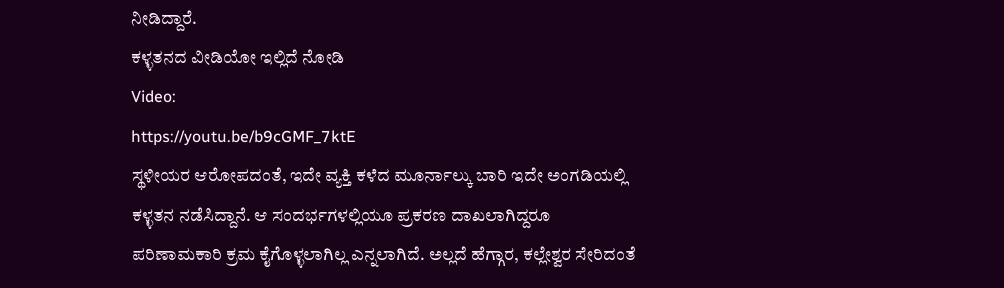ನೀಡಿದ್ದಾರೆ.
ಕಳ್ಳತನದ ವೀಡಿಯೋ ಇಲ್ಲಿದೆ ನೋಡಿ
Video:
https://youtu.be/b9cGMF_7ktE
ಸ್ಥಳೀಯರ ಆರೋಪದಂತೆ, ಇದೇ ವ್ಯಕ್ತಿ ಕಳೆದ ಮೂರ್ನಾಲ್ಕು ಬಾರಿ ಇದೇ ಅಂಗಡಿಯಲ್ಲಿ ಕಳ್ಳತನ ನಡೆಸಿದ್ದಾನೆ. ಆ ಸಂದರ್ಭಗಳಲ್ಲಿಯೂ ಪ್ರಕರಣ ದಾಖಲಾಗಿದ್ದರೂ ಪರಿಣಾಮಕಾರಿ ಕ್ರಮ ಕೈಗೊಳ್ಳಲಾಗಿಲ್ಲ ಎನ್ನಲಾಗಿದೆ. ಅಲ್ಲದೆ ಹೆಗ್ಗಾರ, ಕಲ್ಲೇಶ್ವರ ಸೇರಿದಂತೆ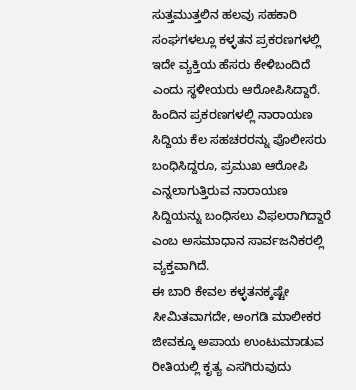ಸುತ್ತಮುತ್ತಲಿನ ಹಲವು ಸಹಕಾರಿ ಸಂಘಗಳಲ್ಲೂ ಕಳ್ಳತನ ಪ್ರಕರಣಗಳಲ್ಲಿ ಇದೇ ವ್ಯಕ್ತಿಯ ಹೆಸರು ಕೇಳಿಬಂದಿದೆ ಎಂದು ಸ್ಥಳೀಯರು ಆರೋಪಿಸಿದ್ದಾರೆ.
ಹಿಂದಿನ ಪ್ರಕರಣಗಳಲ್ಲಿ ನಾರಾಯಣ ಸಿದ್ದಿಯ ಕೆಲ ಸಹಚರರನ್ನು ಪೊಲೀಸರು ಬಂಧಿಸಿದ್ದರೂ, ಪ್ರಮುಖ ಆರೋಪಿ ಎನ್ನಲಾಗುತ್ತಿರುವ ನಾರಾಯಣ ಸಿದ್ದಿಯನ್ನು ಬಂಧಿಸಲು ವಿಫಲರಾಗಿದ್ದಾರೆ ಎಂಬ ಅಸಮಾಧಾನ ಸಾರ್ವಜನಿಕರಲ್ಲಿ ವ್ಯಕ್ತವಾಗಿದೆ.
ಈ ಬಾರಿ ಕೇವಲ ಕಳ್ಳತನಕ್ಕಷ್ಟೇ ಸೀಮಿತವಾಗದೇ, ಅಂಗಡಿ ಮಾಲೀಕರ ಜೀವಕ್ಕೂ ಅಪಾಯ ಉಂಟುಮಾಡುವ ರೀತಿಯಲ್ಲಿ ಕೃತ್ಯ ಎಸಗಿರುವುದು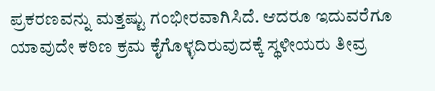ಪ್ರಕರಣವನ್ನು ಮತ್ತಷ್ಟು ಗಂಭೀರವಾಗಿಸಿದೆ. ಆದರೂ ಇದುವರೆಗೂ ಯಾವುದೇ ಕಠಿಣ ಕ್ರಮ ಕೈಗೊಳ್ಳದಿರುವುದಕ್ಕೆ ಸ್ಥಳೀಯರು ತೀವ್ರ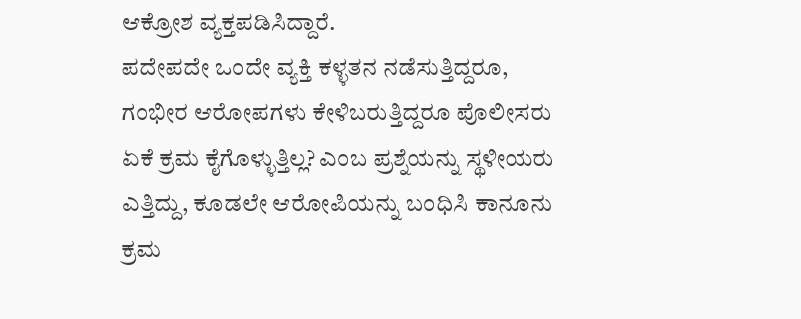ಆಕ್ರೋಶ ವ್ಯಕ್ತಪಡಿಸಿದ್ದಾರೆ.
ಪದೇಪದೇ ಒಂದೇ ವ್ಯಕ್ತಿ ಕಳ್ಳತನ ನಡೆಸುತ್ತಿದ್ದರೂ, ಗಂಭೀರ ಆರೋಪಗಳು ಕೇಳಿಬರುತ್ತಿದ್ದರೂ ಪೊಲೀಸರು ಏಕೆ ಕ್ರಮ ಕೈಗೊಳ್ಳುತ್ತಿಲ್ಲ? ಎಂಬ ಪ್ರಶ್ನೆಯನ್ನು ಸ್ಥಳೀಯರು ಎತ್ತಿದ್ದು, ಕೂಡಲೇ ಆರೋಪಿಯನ್ನು ಬಂಧಿಸಿ ಕಾನೂನು ಕ್ರಮ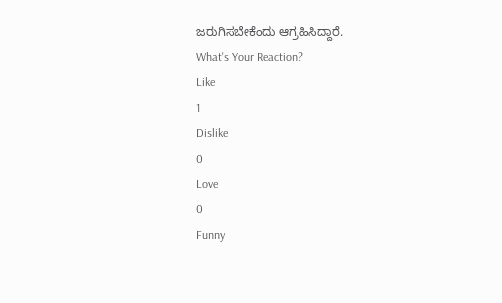ಜರುಗಿಸಬೇಕೆಂದು ಆಗ್ರಹಿಸಿದ್ದಾರೆ.
What's Your Reaction?
Like
1
Dislike
0
Love
0
Funny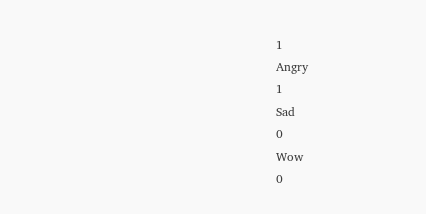1
Angry
1
Sad
0
Wow
0